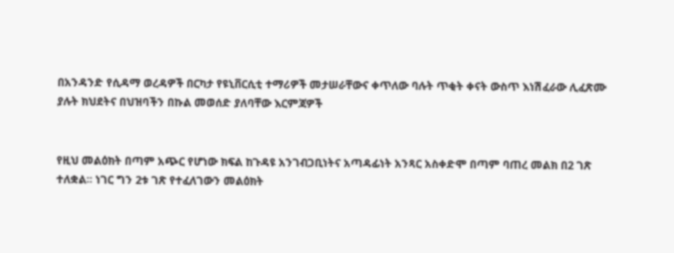በአንዳንድ የሲዳማ ወረዳዎች በርካታ የዩኒቨርሲቲ ተማሪዎች መታሠራቸውና ቀጥለው ባሉት ጥቂት ቀናት ውስጥ እነሽፈራው ሊፈጽሙ ያሉት ክህደትና በህዝባችን በኩል መወሰድ ያለባቸው እርምጃዎች


የዚህ መልዕክት በጣም አጭር የሆነው ክፍል ከጉዳዩ አንገብጋቢነትና አጣዳፊነት አንጻር አስቀድሞ በጣም ባጠረ መልክ በ2 ገጽ ተለቋል፡፡ ነገር ግን 2ቱ ገጽ የተፈለገውን መልዕክት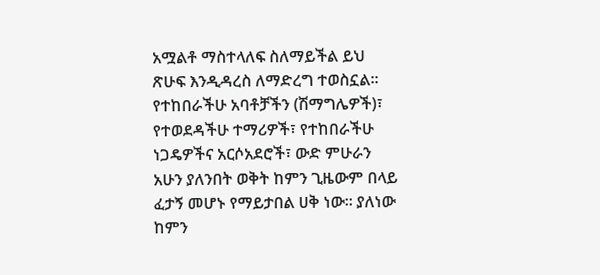አሟልቶ ማስተላለፍ ስለማይችል ይህ ጽሁፍ እንዲዳረስ ለማድረግ ተወስኗል፡፡
የተከበራችሁ አባቶቻችን (ሽማግሌዎች)፣ የተወደዳችሁ ተማሪዎች፣ የተከበራችሁ ነጋዴዎችና አርሶአደሮች፣ ውድ ምሁራን አሁን ያለንበት ወቅት ከምን ጊዜውም በላይ ፈታኝ መሆኑ የማይታበል ሀቅ ነው፡፡ ያለነው ከምን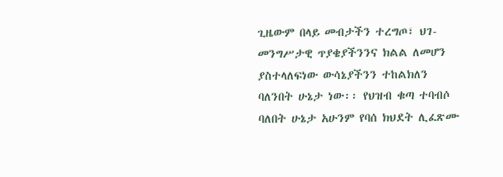ጊዜውም በላይ መብታችን ተረግጦ፣ ህገ-መንግሥታዊ ጥያቄያችንንና ክልል ለመሆን ያስተላለፍነው ውሳኔያችንን ተከልክለን ባለንበት ሁኔታ ነው፡፡ የህዝብ ቁጣ ተባብሶ ባለበት ሁኔታ አሁንም የባሰ ክህደት ሊፈጽሙ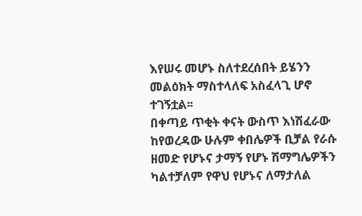እየሠሩ መሆኑ ስለተደረሰበት ይሄንን መልዕክት ማስተላለፍ አስፈላጊ ሆኖ ተገኝቷል፡፡
በቀጣይ ጥቂት ቀናት ውስጥ እነሽፈራው ከየወረዳው ሁሉም ቀበሌዎች ቢቻል የራሱ ዘመድ የሆኑና ታማኝ የሆኑ ሽማግሌዎችን ካልተቻለም የዋህ የሆኑና ለማታለል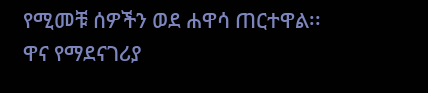የሚመቹ ሰዎችን ወደ ሐዋሳ ጠርተዋል፡፡ ዋና የማደናገሪያ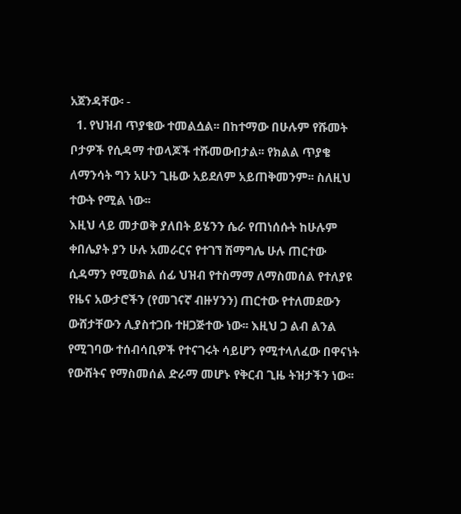አጀንዳቸው፡ -
  1. የህዝብ ጥያቄው ተመልሷል፡፡ በከተማው በሁሉም የሹመት ቦታዎች የሲዳማ ተወላጆች ተሹመውበታል፡፡ የክልል ጥያቄ ለማንሳት ግን አሁን ጊዜው አይደለም አይጠቅመንም፡፡ ስለዚህ ተውት የሚል ነው፡፡
እዚህ ላይ መታወቅ ያለበት ይሄንን ሴራ የጠነሰሱት ከሁሉም ቀበሌያት ያን ሁሉ አመራርና የተገኘ ሽማግሌ ሁሉ ጠርተው ሲዳማን የሚወክል ሰፊ ህዝብ የተስማማ ለማስመሰል የተለያዩ የዜና አውታሮችን (የመገናኛ ብዙሃንን) ጠርተው የተለመደውን ውሸታቸውን ሊያስተጋቡ ተዘጋጅተው ነው፡፡ እዚህ ጋ ልብ ልንል የሚገባው ተሰብሳቢዎች የተናገሩት ሳይሆን የሚተላለፈው በዋናነት የውሸትና የማስመሰል ድራማ መሆኑ የቅርብ ጊዜ ትዝታችን ነው፡፡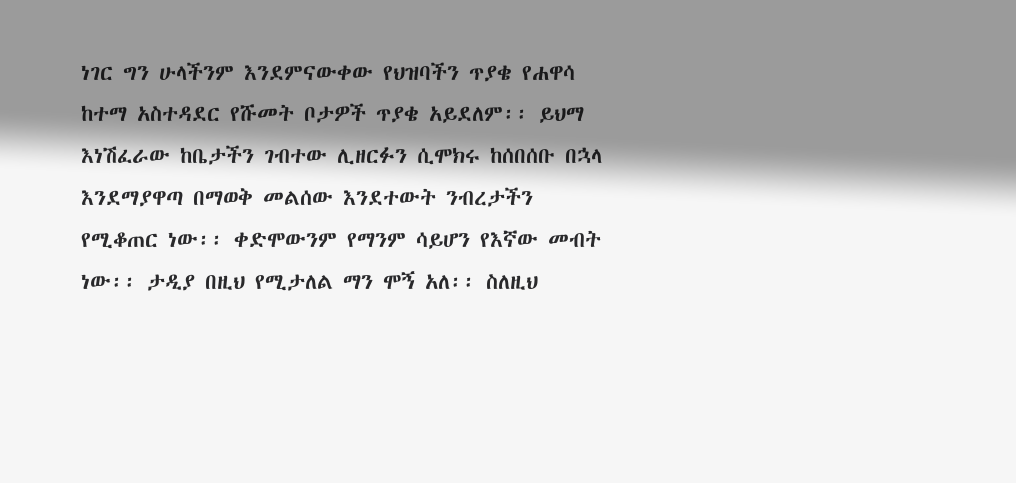ነገር ግን ሁላችንም እንደምናውቀው የህዝባችን ጥያቄ የሐዋሳ ከተማ አስተዳደር የሹመት ቦታዎች ጥያቄ አይደለም፡፡ ይህማ እነሽፈራው ከቤታችን ገብተው ሊዘርፉን ሲሞክሩ ከሰበሰቡ በኋላ እንደማያዋጣ በማወቅ መልሰው እንደተውት ንብረታችን የሚቆጠር ነው፡፡ ቀድሞውንም የማንም ሳይሆን የእኛው መብት ነው፡፡ ታዲያ በዚህ የሚታለል ማን ሞኝ አለ፡፡ ስለዚህ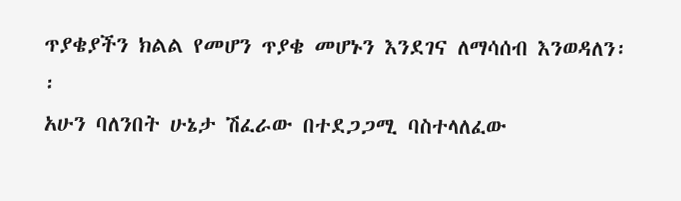ጥያቄያችን ክልል የመሆን ጥያቄ መሆኑን እንደገና ለማሳሰብ እንወዳለን፡፡
አሁን ባለንበት ሁኔታ ሽፈራው በተደጋጋሚ ባስተላለፈው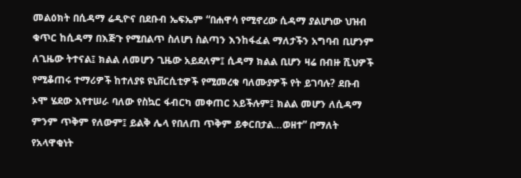መልዕክት በሲዳማ ሬዲዮና በደቡብ ኤፍኤም “በሐዋሳ የሚኖረው ሲዳማ ያልሆነው ህዝብ ቁጥር ከሲዳማ በእጅጉ የሚበልጥ ስለሆነ ስልጣን እንከፋፈል ማለታችን አግባብ ቢሆንም ለጊዜው ትተናል፤ ክልል ለመሆን ጊዜው አይደለም፤ ሲዳማ ክልል ቢሆን ዛሬ በብዙ ሺህዎች የሚቆጠሩ ተማሪዎች ከተለያዩ ዩኒቨርሲቲዎች የሚመረቁ ባለሙያዎች የት ይገባሉ? ደቡብ ኦሞ ሄደው እየተሠራ ባለው የስኳር ፋብርካ መቀጠር አይችሉም፤ ክልል መሆን ለሲዳማ ምንም ጥቅም የለውም፤ ይልቅ ሌላ የበለጠ ጥቅም ይቀርበታል…ወዘተ” በማለት የአላዋቂነት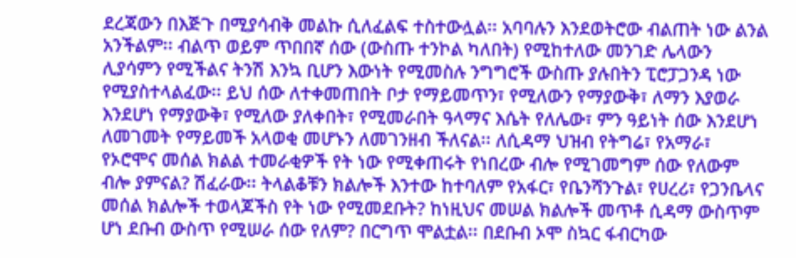ደረጃውን በእጅጉ በሚያሳብቅ መልኩ ሲለፈልፍ ተስተውሏል፡፡ አባባሉን እንደወትሮው ብልጠት ነው ልንል አንችልም፡፡ ብልጥ ወይም ጥበበኛ ሰው (ውስጡ ተንኮል ካለበት) የሚከተለው መንገድ ሌላውን ሊያሳምን የሚችልና ትንሽ እንኳ ቢሆን እውነት የሚመስሉ ንግግሮች ውስጡ ያሉበትን ፒሮፓጋንዳ ነው የሚያስተላልፈው፡፡ ይህ ሰው ለተቀመጠበት ቦታ የማይመጥን፣ የሚለውን የማያውቅ፣ ለማን እያወራ እንደሆነ የማያውቅ፣ የሚለው ያለቀበት፣ የሚመራበት ዓላማና እሴት የለሌው፣ ምን ዓይነት ሰው እንደሆነ ለመገመት የማይመች አላወቂ መሆኑን ለመገንዘብ ችለናል፡፡ ለሲዳማ ህዝብ የትግሬ፣ የአማራ፣ የኦሮሞና መሰል ክልል ተመራቂዎች የት ነው የሚቀጠሩት የነበረው ብሎ የሚገመግም ሰው የለውም ብሎ ያምናል? ሽፈራው፡፡ ትላልቆቹን ክልሎች እንተው ከተባለም የአፋር፣ የቤንሻንጉል፣ የሀረሪ፣ የጋንቤላና መሰል ክልሎች ተወላጆችስ የት ነው የሚመደቡት? ከነዚህና መሠል ክልሎች መጥቶ ሲዳማ ውስጥም ሆነ ደቡብ ውስጥ የሚሠራ ሰው የለም? በርግጥ ሞልቷል፡፡ በደቡብ ኦሞ ስኳር ፋብርካው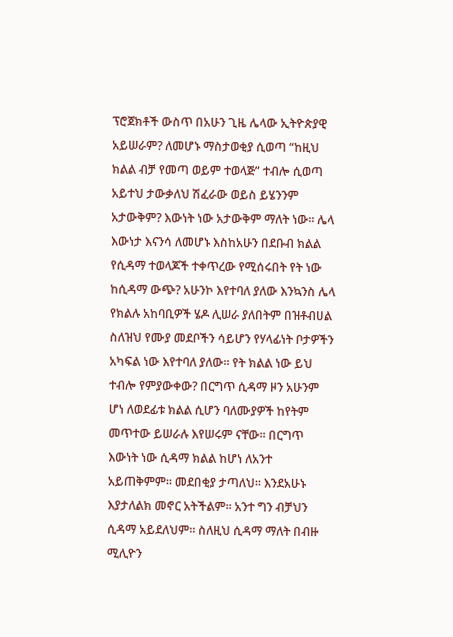ፕሮጀክቶች ውስጥ በአሁን ጊዜ ሌላው ኢትዮጵያዊ አይሠራም? ለመሆኑ ማስታወቂያ ሲወጣ “ከዚህ ክልል ብቻ የመጣ ወይም ተወላጅ” ተብሎ ሲወጣ አይተህ ታውቃለህ ሽፈራው ወይስ ይሄንንም አታውቅም? እውነት ነው አታውቅም ማለት ነው፡፡ ሌላ እውነታ እናንሳ ለመሆኑ እስከአሁን በደቡብ ክልል የሲዳማ ተወላጆች ተቀጥረው የሚሰሩበት የት ነው ከሲዳማ ውጭ? አሁንኮ እየተባለ ያለው እንኳንስ ሌላ የክልሉ አከባቢዎች ሄዶ ሊሠራ ያለበትም በዝቶብሀል ስለዝህ የሙያ መደቦችን ሳይሆን የሃላፊነት ቦታዎችን አካፍል ነው እየተባለ ያለው፡፡ የት ክልል ነው ይህ ተብሎ የምያውቀው? በርግጥ ሲዳማ ዞን አሁንም ሆነ ለወደፊቱ ክልል ሲሆን ባለሙያዎች ከየትም መጥተው ይሠራሉ እየሠሩም ናቸው፡፡ በርግጥ እውነት ነው ሲዳማ ክልል ከሆነ ለአንተ አይጠቅምም፡፡ መደበቂያ ታጣለህ፡፡ እንደአሁኑ እያታለልክ መኖር አትችልም፡፡ አንተ ግን ብቻህን ሲዳማ አይደለህም፡፡ ስለዚህ ሲዳማ ማለት በብዙ ሚሊዮን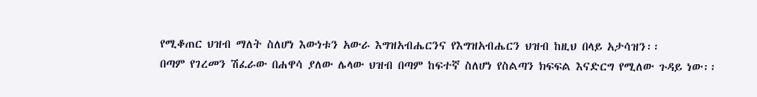የሚቆጠር ህዝብ ማለት ስለሆነ እውነቱን አውራ እግዝአብሔርንና የእግዝአብሔርን ህዝብ ከዚህ በላይ አታሳዝን፡፡
በጣም የገረመን ሽፈራው በሐዋሳ ያለው ሌላው ህዝብ በጣም ከፍተኛ ስለሆነ የስልጣን ክፍፍል እናድርግ የሚለው ጉዳይ ነው፡፡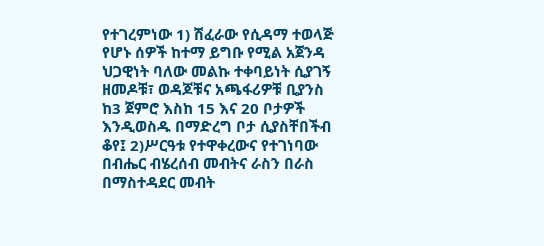የተገረምነው 1) ሽፈራው የሲዳማ ተወላጅ የሆኑ ሰዎች ከተማ ይግቡ የሚል አጀንዳ ህጋዊነት ባለው መልኩ ተቀባይነት ሲያገኝ ዘመዶቹ፣ ወዳጆቹና አጫፋሪዎቹ ቢያንስ ከ3 ጀምሮ እስከ 15 እና 20 ቦታዎች እንዲወስዱ በማድረግ ቦታ ሲያስቸበችብ ቆየ፤ 2)ሥርዓቱ የተዋቀረውና የተገነባው በብሔር ብሄረሰብ መብትና ራስን በራስ በማስተዳደር መብት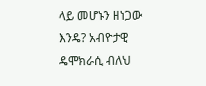ላይ መሆኑን ዘነጋው እንዴ? አብዮታዊ ዴሞክራሲ ብለህ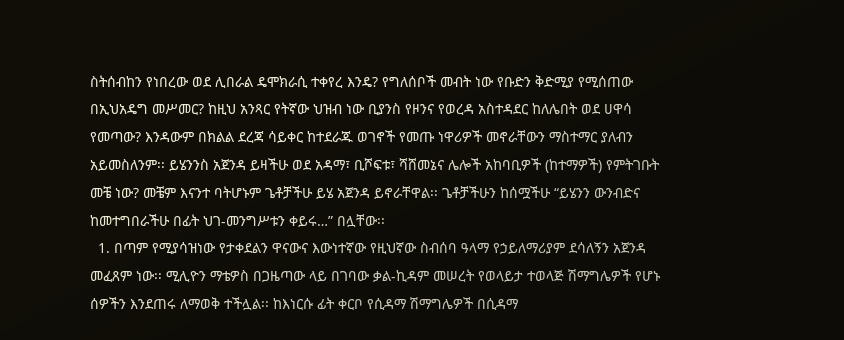ስትሰብከን የነበረው ወደ ሊበራል ዴሞክራሲ ተቀየረ እንዴ? የግለሰቦች መብት ነው የቡድን ቅድሚያ የሚሰጠው በኢህአዴግ መሥመር? ከዚህ አንጻር የትኛው ህዝብ ነው ቢያንስ የዞንና የወረዳ አስተዳደር ከለሌበት ወደ ሀዋሳ የመጣው? እንዳውም በክልል ደረጃ ሳይቀር ከተደራጁ ወገኖች የመጡ ነዋሪዎች መኖራቸውን ማስተማር ያለብን አይመስለንም፡፡ ይሄንንስ አጀንዳ ይዛችሁ ወደ አዳማ፣ ቢሾፍቱ፣ ሻሸመኔና ሌሎች አከባቢዎች (ከተማዎች) የምትገቡት መቼ ነው? መቼም እናንተ ባትሆኑም ጌቶቻችሁ ይሄ አጀንዳ ይኖራቸዋል፡፡ ጌቶቻችሁን ከሰሟችሁ “ይሄንን ውንብድና ከመተግበራችሁ በፊት ህገ-መንግሥቱን ቀይሩ…” በሏቸው፡፡
  1. በጣም የሚያሳዝነው የታቀደልን ዋናውና እውነተኛው የዚህኛው ስብሰባ ዓላማ የኃይለማሪያም ደሳለኝን አጀንዳ መፈጸም ነው፡፡ ሚሊዮን ማቴዎስ በጋዜጣው ላይ በገባው ቃል-ኪዳም መሠረት የወላይታ ተወላጅ ሽማግሌዎች የሆኑ ሰዎችን እንደጠሩ ለማወቅ ተችሏል፡፡ ከእነርሱ ፊት ቀርቦ የሲዳማ ሽማግሌዎች በሲዳማ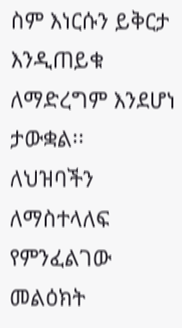ስም እነርሱን ይቅርታ እንዲጠይቁ ለማድረግም እንደሆነ ታውቋል፡፡
ለህዝባችን ለማስተላለፍ የምንፈልገው መልዕክት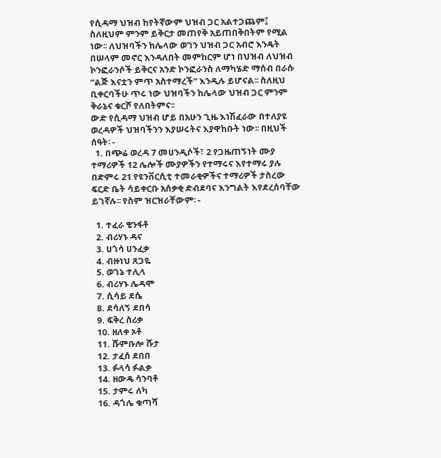የሲዳማ ህዝብ ከየትኛውም ህዝብ ጋር አልተጋጨም፤ ስለዚህም ምንም ይቅርታ መጠየቅ አይጠበቅበትም የሚል ነው፡፡ ለህዝባችን ከሌላው ወገን ህዝብ ጋር አብሮ እንዴት በሠላም መኖር እንዳለበት መምከርም ሆነ በህዝብ ለህዝብ ኮንፎራንሶች ይቅርና አንድ ኮንፎራንስ ለማካሄድ ማሰብ በራሱ “ልጅ እናቷን ምጥ አስተማረች” እንዲሉ ይሆናል፡፡ ስለዚህ ቢቀርባችሁ ጥሩ ነው ህዝባችን ከሌላው ህዝብ ጋር ምንም ቅራኔና ቁርሾ የለበትምና፡፡
ውድ የሲዳማ ህዝብ ሆይ በአሁን ጊዜ እነሽፈራው በተለያዩ ወረዳዎች ህዝባችንን እያሠሩትና እያዋከቡት ነው፡፡ በዚህች ሰዓት፡ -
  1. በጭሬ ወረዳ 7 መሀንዲሶች፣ 2 የጋዜጠኝነት ሙያ ተማሪዎች 12 ሌሎች ሙያዎችን የተማሩና እየተማሩ ያሉ በድምሩ 21 የዩንቨርሲቲ ተመራቂዎችና ተማሪዎች ታስረው ፍርድ ቤት ሳይቀርቡ አሰቃቂ ድብደባና እንግልት እየደረሰባቸው ይገኛሉ፡፡ የስም ዝርዝራቸውም፡ -

  1. ተፈራ ቄንፋቶ
  2. ብሪሃኑ ዳና
  3. ሀጎሳ ሀንፈቃ
  4. ብዙነህ ጸጋዬ
  5. ወገኔ ተሊላ
  6. ብሪሃኑ ሌዳሞ
  7. ሲሳይ ደሴ
  8. ደሳለኝ ደበሳ
  9. ፍቅረ ስሪቃ
  10. ዘለቀ ኦቶ
  11. ሹምቡሎ ሹታ
  12. ታፈሰ ደበበ
  13. ፉላሳ ፉልቃ
  14. ዘውዴ ሳንባቶ
  15. ታምሩ ለካ
  16. ዳጎሌ ቁጣሻ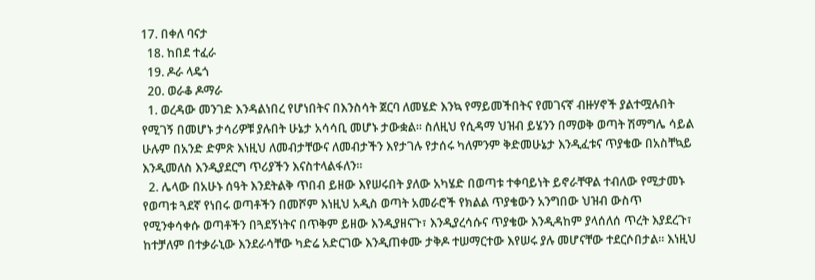17. በቀለ ባናታ
  18. ከበደ ተፈራ
  19. ዶራ ላዴጎ
  20. ወራቆ ዶማራ
  1. ወረዳው መንገድ እንዳልነበረ የሆነበትና በእንስሳት ጀርባ ለመሄድ እንኳ የማይመችበትና የመገናኛ ብዙሃኖች ያልተሟሉበት የሚገኝ በመሆኑ ታሳሪዎቹ ያሉበት ሁኔታ አሳሳቢ መሆኑ ታውቋል፡፡ ስለዚህ የሲዳማ ህዝብ ይሄንን በማወቅ ወጣት ሽማግሌ ሳይል ሁሉም በአንድ ድምጽ እነዚህ ለመብታቸውና ለመብታችን እየታገሉ የታሰሩ ካለምንም ቅድመሁኔታ እንዲፈቱና ጥያቄው በአስቸኳይ እንዲመለስ እንዲያደርግ ጥሪያችን እናስተላልፋለን፡፡
  2. ሌላው በአሁኑ ሰዓት እንደትልቅ ጥበብ ይዘው እየሠሩበት ያለው አካሄድ በወጣቱ ተቀባይነት ይኖራቸዋል ተብለው የሚታመኑ የወጣቱ ጓደኛ የነበሩ ወጣቶችን በመሾም እነዚህ አዲስ ወጣት አመራሮች የክልል ጥያቄውን አንግበው ህዝብ ውስጥ የሚንቀሳቀሱ ወጣቶችን በጓደኝነትና በጥቅም ይዘው እንዲያዘናጉ፣ እንዲያረሳሱና ጥያቄው እንዲዳከም ያላሰለሰ ጥረት እያደረጉ፣ ከተቻለም በተቃራኒው እንደራሳቸው ካድሬ አድርገው እንዲጠቀሙ ታቅዶ ተሠማርተው እየሠሩ ያሉ መሆናቸው ተደርሶበታል፡፡ እነዚህ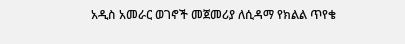አዲስ አመራር ወገኖች መጀመሪያ ለሲዳማ የክልል ጥየቄ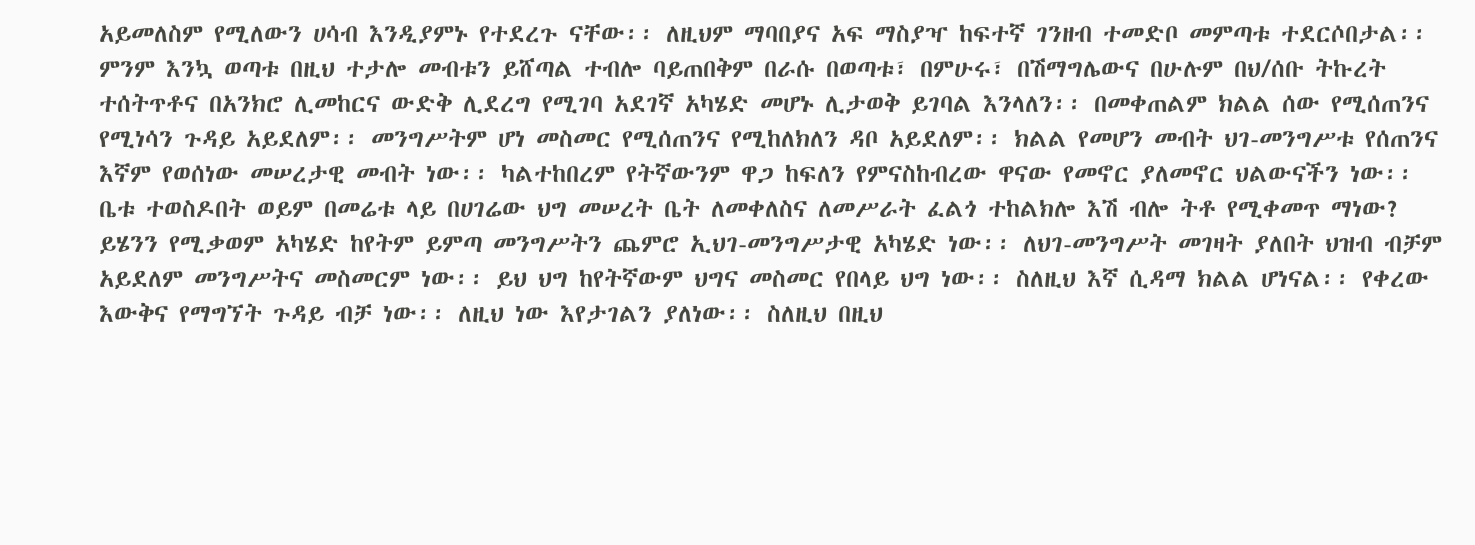አይመለስም የሚለውን ሀሳብ እንዲያምኑ የተደረጉ ናቸው፡፡ ለዚህም ማባበያና አፍ ማስያዣ ከፍተኛ ገንዘብ ተመድቦ መምጣቱ ተደርሶበታል፡፡ ምንም እንኳ ወጣቱ በዚህ ተታሎ መብቱን ይሸጣል ተብሎ ባይጠበቅም በራሱ በወጣቱ፣ በምሁሩ፣ በሽማግሌውና በሁሉም በህ/ሰቡ ትኩረት ተሰትጥቶና በአንክሮ ሊመከርና ውድቅ ሊደረግ የሚገባ አደገኛ አካሄድ መሆኑ ሊታወቅ ይገባል እንላለን፡፡ በመቀጠልም ክልል ሰው የሚሰጠንና የሚነሳን ጉዳይ አይደለም፡፡ መንግሥትም ሆነ መስመር የሚሰጠንና የሚከለክለን ዳቦ አይደለም፡፡ ክልል የመሆን መብት ህገ-መንግሥቱ የሰጠንና እኛም የወሰነው መሠረታዊ መብት ነው፡፡ ካልተከበረም የትኛውንም ዋጋ ከፍለን የምናስከብረው ዋናው የመኖር ያለመኖር ህልውናችን ነው፡፡ ቤቱ ተወስዶበት ወይም በመሬቱ ላይ በሀገሬው ህግ መሠረት ቤት ለመቀለስና ለመሥራት ፈልጎ ተከልክሎ እሽ ብሎ ትቶ የሚቀመጥ ማነው? ይሄንን የሚቃወም አካሄድ ከየትም ይምጣ መንግሥትን ጨምሮ ኢህገ-መንግሥታዊ አካሄድ ነው፡፡ ለህገ-መንግሥት መገዛት ያለበት ህዝብ ብቻም አይደለም መንግሥትና መስመርም ነው፡፡ ይህ ህግ ከየትኛውም ህግና መስመር የበላይ ህግ ነው፡፡ ስለዚህ እኛ ሲዳማ ክልል ሆነናል፡፡ የቀረው እውቅና የማግኘት ጉዳይ ብቻ ነው፡፡ ለዚህ ነው እየታገልን ያለነው፡፡ ስለዚህ በዚህ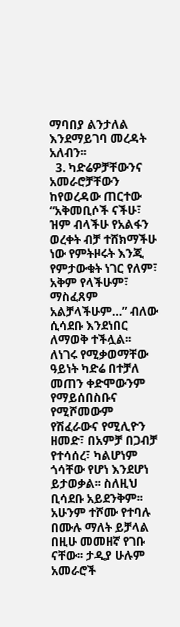ማባበያ ልንታለል እንደማይገባ መረዳት አለብን፡፡
  3. ካድሬዎቻቸውንና አመራሮቻቸውን ከየወረዳው ጠርተው “አቅመቢሶች ናችሁ፣ ዝም ብላችሁ የአልፋን ወረቀት ብቻ ተሸክማችሁ ነው የምትዞሩት እንጂ የምታውቁት ነገር የለም፣ አቅም የላችሁም፣ ማስፈጸም አልቻላችሁም…” ብለው ሲሳደቡ እንደነበር ለማወቅ ተችሏል፡፡ ለነገሩ የሚቃወማቸው ዓይነት ካድሬ በተቻለ መጠን ቀድሞውንም የማይሰበስቡና የሚሾመውም የሽፈራውና የሚሊዮን ዘመድ፣ በአምቻ በጋብቻ የተሳሰረ፣ ካልሆነም ጎሳቸው የሆነ እንደሆነ ይታወቃል፡፡ ስለዚህ ቢሳደቡ አይደንቅም፡፡ አሁንም ተሾሙ የተባሉ በሙሉ ማለት ይቻላል በዚሁ መመዘኛ የገቡ ናቸው፡፡ ታዲያ ሁሉም አመራሮች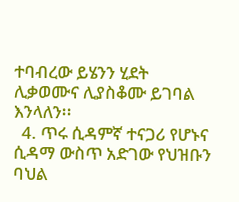ተባብረው ይሄንን ሂደት ሊቃወሙና ሊያስቆሙ ይገባል እንላለን፡፡
  4. ጥሩ ሲዳምኛ ተናጋሪ የሆኑና ሲዳማ ውስጥ አድገው የህዝቡን ባህል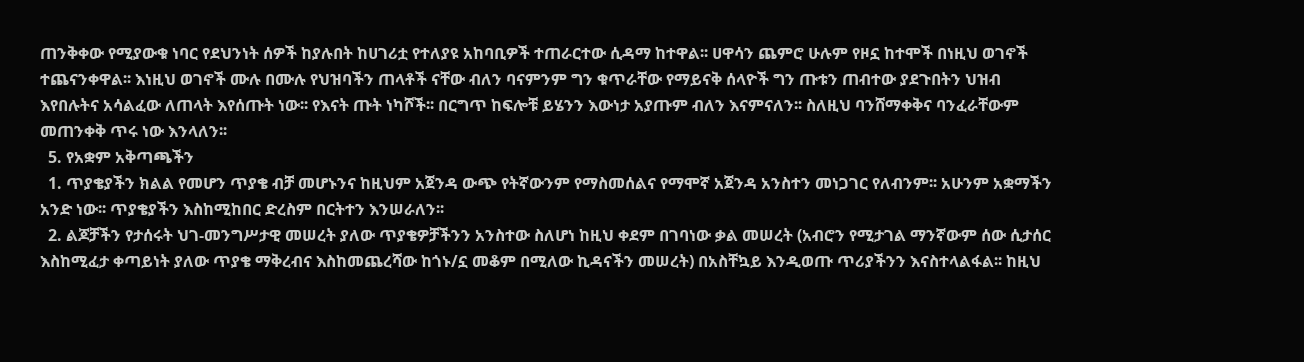ጠንቅቀው የሚያውቁ ነባር የደህንነት ሰዎች ከያሉበት ከሀገሪቷ የተለያዩ አከባቢዎች ተጠራርተው ሲዳማ ከተዋል፡፡ ሀዋሳን ጨምሮ ሁሉም የዞኗ ከተሞች በነዚህ ወገኖች ተጨናንቀዋል፡፡ እነዚህ ወገኖች ሙሉ በሙሉ የህዝባችን ጠላቶች ናቸው ብለን ባናምንም ግን ቁጥራቸው የማይናቅ ሰላዮች ግን ጡቱን ጠብተው ያደጉበትን ህዝብ እየበሉትና አሳልፈው ለጠላት እየሰጡት ነው፡፡ የእናት ጡት ነካሾች፡፡ በርግጥ ከፍሎቹ ይሄንን እውነታ አያጡም ብለን እናምናለን፡፡ ስለዚህ ባንሸማቀቅና ባንፈራቸውም መጠንቀቅ ጥሩ ነው እንላለን፡፡
  5. የአቋም አቅጣጫችን
  1. ጥያቄያችን ክልል የመሆን ጥያቄ ብቻ መሆኑንና ከዚህም አጀንዳ ውጭ የትኛውንም የማስመሰልና የማሞኛ አጀንዳ አንስተን መነጋገር የለብንም፡፡ አሁንም አቋማችን አንድ ነው፡፡ ጥያቄያችን እስከሚከበር ድረስም በርትተን እንሠራለን፡፡
  2. ልጆቻችን የታሰሩት ህገ-መንግሥታዊ መሠረት ያለው ጥያቄዎቻችንን አንስተው ስለሆነ ከዚህ ቀደም በገባነው ቃል መሠረት (አብሮን የሚታገል ማንኛውም ሰው ሲታሰር እስከሚፈታ ቀጣይነት ያለው ጥያቄ ማቅረብና እስከመጨረሻው ከጎኑ/ኗ መቆም በሚለው ኪዳናችን መሠረት) በአስቸኳይ እንዲወጡ ጥሪያችንን እናስተላልፋል፡፡ ከዚህ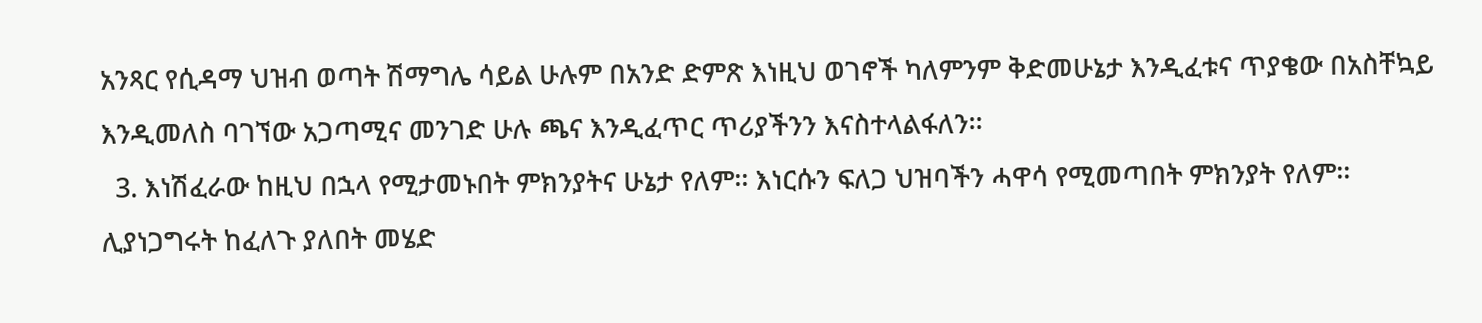አንጻር የሲዳማ ህዝብ ወጣት ሽማግሌ ሳይል ሁሉም በአንድ ድምጽ እነዚህ ወገኖች ካለምንም ቅድመሁኔታ እንዲፈቱና ጥያቄው በአስቸኳይ እንዲመለስ ባገኘው አጋጣሚና መንገድ ሁሉ ጫና እንዲፈጥር ጥሪያችንን እናስተላልፋለን፡፡
  3. እነሽፈራው ከዚህ በኋላ የሚታመኑበት ምክንያትና ሁኔታ የለም፡፡ እነርሱን ፍለጋ ህዝባችን ሓዋሳ የሚመጣበት ምክንያት የለም፡፡ ሊያነጋግሩት ከፈለጉ ያለበት መሄድ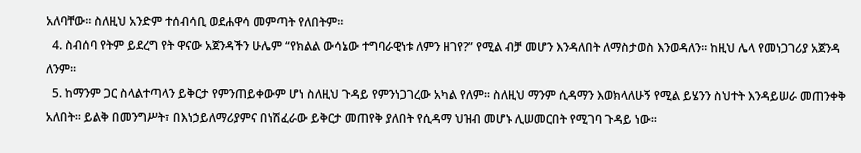አለባቸው፡፡ ስለዚህ አንድም ተሰብሳቢ ወደሐዋሳ መምጣት የለበትም፡፡
  4. ስብሰባ የትም ይደረግ የት ዋናው አጀንዳችን ሁሌም “የክልል ውሳኔው ተግባራዊነቱ ለምን ዘገየ?” የሚል ብቻ መሆን እንዳለበት ለማስታወስ እንወዳለን፡፡ ከዚህ ሌላ የመነጋገሪያ አጀንዳ ለንም፡፡
  5. ከማንም ጋር ስላልተጣላን ይቅርታ የምንጠይቀውም ሆነ ስለዚህ ጉዳይ የምንነጋገረው አካል የለም፡፡ ስለዚህ ማንም ሲዳማን እወክላለሁኝ የሚል ይሄንን ስህተት እንዳይሠራ መጠንቀቅ አለበት፡፡ ይልቅ በመንግሥት፣ በእነኃይለማሪያምና በነሽፈራው ይቅርታ መጠየቅ ያለበት የሲዳማ ህዝብ መሆኑ ሊሠመርበት የሚገባ ጉዳይ ነው፡፡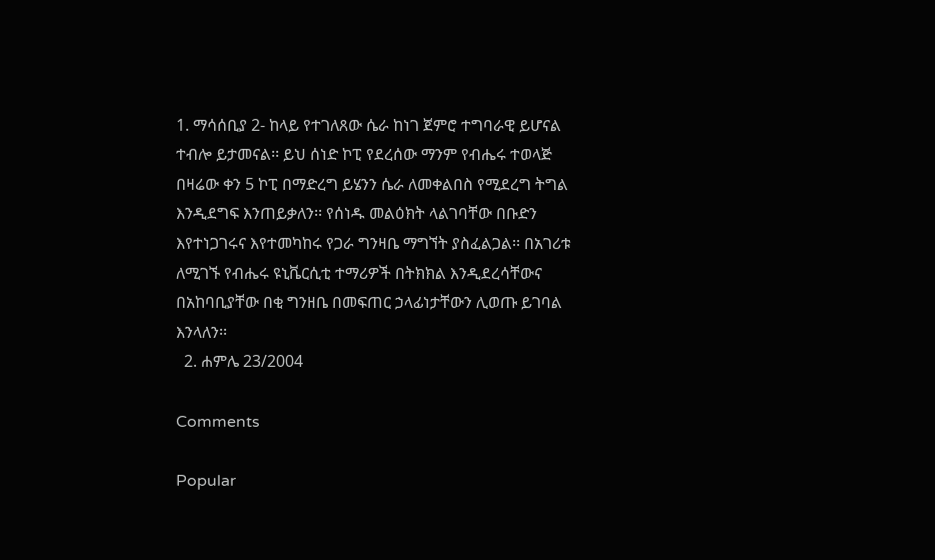1. ማሳሰቢያ 2- ከላይ የተገለጸው ሴራ ከነገ ጀምሮ ተግባራዊ ይሆናል ተብሎ ይታመናል፡፡ ይህ ሰነድ ኮፒ የደረሰው ማንም የብሔሩ ተወላጅ በዛሬው ቀን 5 ኮፒ በማድረግ ይሄንን ሴራ ለመቀልበስ የሚደረግ ትግል እንዲደግፍ እንጠይቃለን፡፡ የሰነዱ መልዕክት ላልገባቸው በቡድን እየተነጋገሩና እየተመካከሩ የጋራ ግንዛቤ ማግኘት ያስፈልጋል፡፡ በአገሪቱ ለሚገኙ የብሔሩ ዩኒቬርሲቲ ተማሪዎች በትክክል እንዲደረሳቸውና በአከባቢያቸው በቂ ግንዘቤ በመፍጠር ኃላፊነታቸውን ሊወጡ ይገባል እንላለን፡፡
  2. ሐምሌ 23/2004

Comments

Popular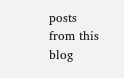posts from this blog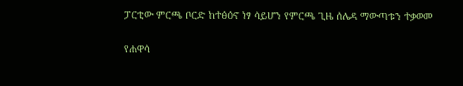ፓርቲው ምርጫ ቦርድ ከተፅዕኖ ነፃ ሳይሆን የምርጫ ጊዜ ሰሌዳ ማውጣቱን ተቃወመ

የሐዋሳ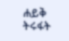ሐይቅ ትሩፋት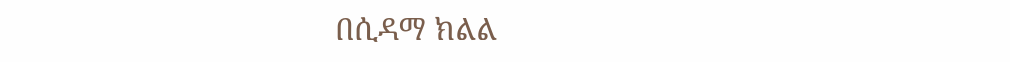በሲዳማ ክልል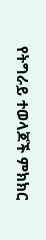የትግራይ ተወላጆች ምክክር